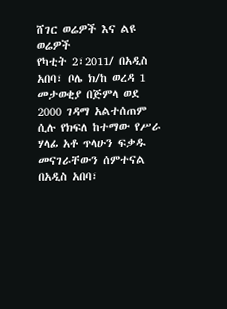ሸገር ወሬዎች እና ልዩ ወሬዎች
የካቲት 2፣2011/ በአዲስ አበባ፣ ቦሌ ክ/ከ ወረዳ 1 መታወቂያ በጅምላ ወደ 2000 ገዳማ አልተሰጠም ሲሉ የክፍለ ከተማው የሥራ ሃላፊ አቶ ጥላሁን ፍቃዱ መናገራቸውን ሰምተናል
በአዲስ አበባ፣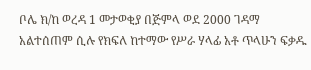ቦሌ ክ/ከ ወረዳ 1 መታወቂያ በጅምላ ወደ 2000 ገዳማ አልተሰጠም ሲሉ የክፍለ ከተማው የሥራ ሃላፊ አቶ ጥላሁን ፍቃዱ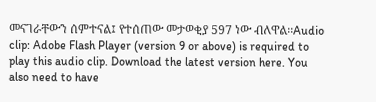መናገራቸውን ሰምተናል፤ የተሰጠው መታወቂያ 597 ነው ብለዋል፡፡Audio clip: Adobe Flash Player (version 9 or above) is required to play this audio clip. Download the latest version here. You also need to have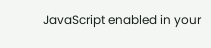JavaScript enabled in your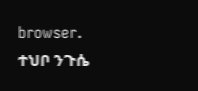browser.
ተህቦ ንጉሴ